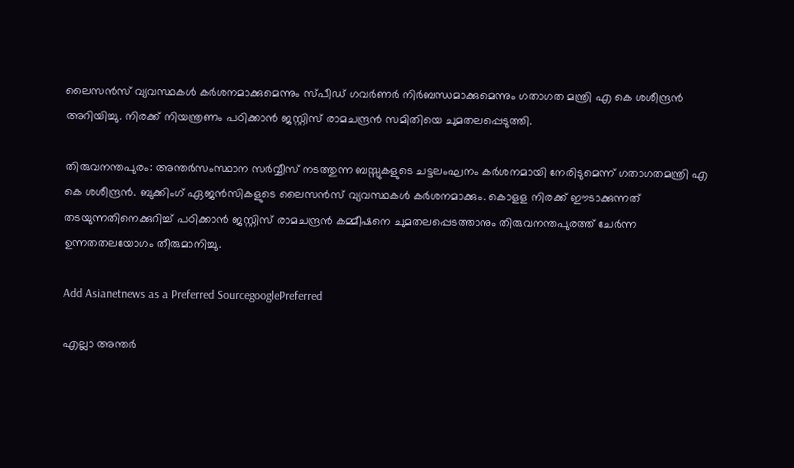ലൈസൻസ് വ്യവസ്ഥകൾ കർശനമാക്കുമെന്നും സ്പീഡ് ഗവർണർ നിർബന്ധമാക്കുമെന്നും ഗതാഗത മന്ത്രി എ കെ ശശീന്ദ്രൻ അറിയിച്ചു. നിരക്ക് നിയന്ത്രണം പഠിക്കാൻ ജസ്റ്റിസ് രാമചന്ദ്രൻ സമിതിയെ ചുമതലപ്പെടുത്തി.

തിരുവനന്തപുരം: അന്തര്‍സംസ്ഥാന സര്‍വ്വീസ് നടത്തുന്ന ബസ്സുകളുടെ ചട്ടലംഘനം കര്‍ശനമായി നേരിടുമെന്ന് ഗതാഗതമന്ത്രി എ കെ ശശീന്ദ്രന്‍. ബുക്കിംഗ് ഏജന്‍സികളുടെ ലൈസന്‍സ് വ്യവസ്ഥകള്‍ കര്‍ശനമാക്കും. കൊളള നിരക്ക് ഈടാക്കുന്നത് തടയുന്നതിനെക്കുറിച്ച് പഠിക്കാന്‍ ജസ്റ്റിസ് രാമചന്ദ്രന്‍ കമ്മീഷനെ ചുമതലപ്പെടത്താനും തിരുവനന്തപുരത്ത് ചേര്‍ന്ന ഉന്നതതലയോഗം തീരുമാനിച്ചു.

Add Asianetnews as a Preferred SourcegooglePreferred

എല്ലാ അന്തര്‍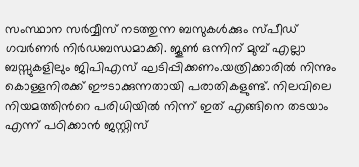സംസ്ഥാന സര്‍വ്വീസ് നടത്തുന്ന ബസുകള്‍ക്കും സ്പീഡ് ഗവര്‍ണര്‍ നിര്‍ഡബന്ധമാക്കി. ജൂണ്‍ ഒന്നിന് മുമ്പ് എല്ലാ ബസ്സുകളിലും ജിപിഎസ് ഘടിപ്പിക്കണം.യത്രിക്കാരില്‍ നിന്നും കൊള്ളനിരക്ക് ഈടാക്കുന്നതായി പരാതികളുണ്ട്. നിലവിലെ നിയമത്തിന്‍റെ പരിധിയില്‍ നിന്ന് ഇത് എങ്ങിനെ തടയാം എന്ന് പഠിക്കാന്‍ ജസ്റ്റിസ്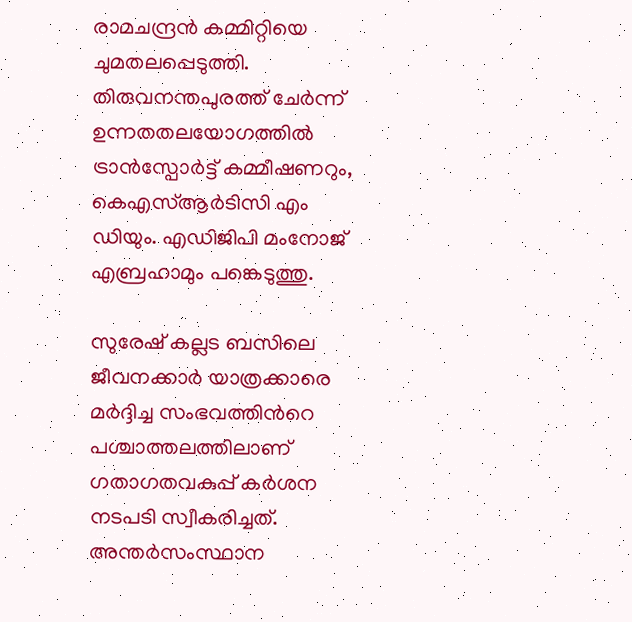രാമചന്ദ്രന്‍ കമ്മിറ്റിയെ ചുമതലപ്പെടുത്തി. തിരുവനന്തപുരത്ത് ചേര്‍ന്ന് ഉന്നതതലയോഗത്തില്‍ ട്രാന്‍സ്പോര്‍ട്ട് കമ്മീഷണറും, കെഎസ്ആര്‍ടിസി എം ഡിയും. എഡിജിപി മംനോജ് എബ്രഹാമും പങ്കെടുത്തു.

സുരേഷ് കല്ലട ബസിലെ ജീവനക്കാര്‍ യാത്രക്കാരെ മര്‍ദ്ദിച്ച സംഭവത്തിന്‍റെ പശ്ചാത്തലത്തിലാണ് ഗതാഗതവകുപ്പ് കര്‍ശന നടപടി സ്വീകരിച്ചത്. അന്തര്‍സംസ്ഥാന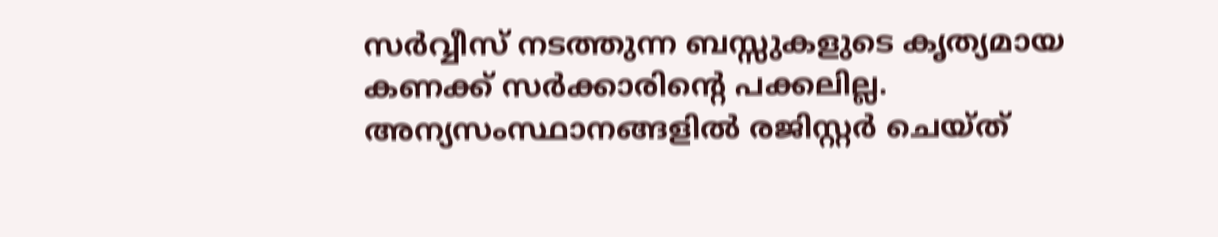സര്‍വ്വീസ് നടത്തുന്ന ബസ്സുകളുടെ കൃത്യമായ കണക്ക് സര്‍ക്കാരിന്‍റെ പക്കലില്ല. അന്യസംസ്ഥാനങ്ങളില്‍ രജിസ്റ്റര്‍ ചെയ്ത്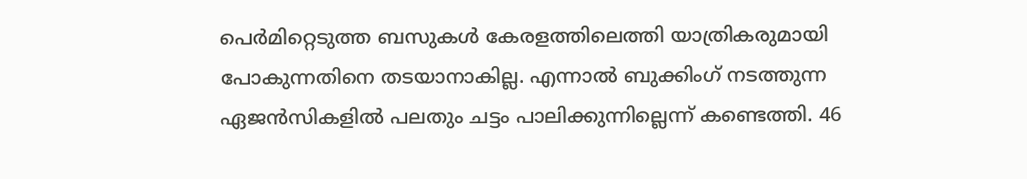പെര്‍മിറ്റെടുത്ത ബസുകള്‍ കേരളത്തിലെത്തി യാത്രികരുമായി പോകുന്നതിനെ തടയാനാകില്ല. എന്നാല്‍ ബുക്കിംഗ് നടത്തുന്ന ഏജന്‍സികളില്‍ പലതും ചട്ടം പാലിക്കുന്നില്ലെന്ന് കണ്ടെത്തി. 46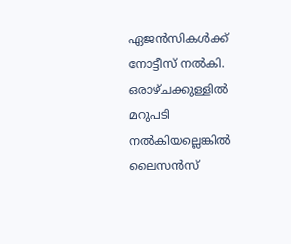ഏജന്‍സികള്‍ക്ക് നോട്ടീസ് നല്‍കി. ഒരാഴ്ചക്കുള്ളില്‍ മറുപടി നല്‍കിയല്ലെങ്കില്‍ ലൈസന്‍സ്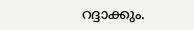റദ്ദാക്കും.